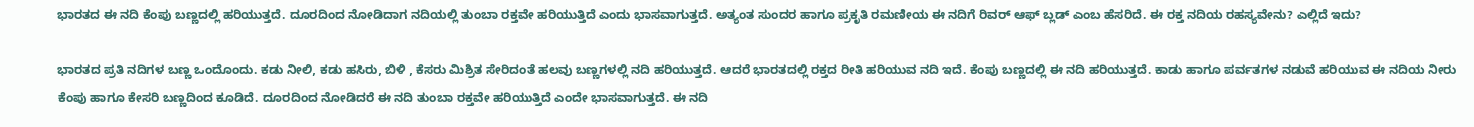ಭಾರತದ ಈ ನದಿ ಕೆಂಪು ಬಣ್ಣದಲ್ಲಿ ಹರಿಯುತ್ತದೆ. ದೂರದಿಂದ ನೋಡಿದಾಗ ನದಿಯಲ್ಲಿ ತುಂಬಾ ರಕ್ತವೇ ಹರಿಯುತ್ತಿದೆ ಎಂದು ಭಾಸವಾಗುತ್ತದೆ. ಅತ್ಯಂತ ಸುಂದರ ಹಾಗೂ ಪ್ರಕೃತಿ ರಮಣೀಯ ಈ ನದಿಗೆ ರಿವರ್ ಆಫ್ ಬ್ಲಡ್ ಎಂಬ ಹೆಸರಿದೆ. ಈ ರಕ್ತ ನದಿಯ ರಹಸ್ಯವೇನು? ಎಲ್ಲಿದೆ ಇದು?

ಭಾರತದ ಪ್ರತಿ ನದಿಗಳ ಬಣ್ಣ ಒಂದೊಂದು. ಕಡು ನೀಲಿ, ಕಡು ಹಸಿರು, ಬಿಳಿ , ಕೆಸರು ಮಿಶ್ರಿತ ಸೇರಿದಂತೆ ಹಲವು ಬಣ್ಣಗಳಲ್ಲಿ ನದಿ ಹರಿಯುತ್ತದೆ. ಆದರೆ ಭಾರತದಲ್ಲಿ ರಕ್ತದ ರೀತಿ ಹರಿಯುವ ನದಿ ಇದೆ. ಕೆಂಪು ಬಣ್ಣದಲ್ಲಿ ಈ ನದಿ ಹರಿಯುತ್ತದೆ. ಕಾಡು ಹಾಗೂ ಪರ್ವತಗಳ ನಡುವೆ ಹರಿಯುವ ಈ ನದಿಯ ನೀರು ಕೆಂಪು ಹಾಗೂ ಕೇಸರಿ ಬಣ್ಣದಿಂದ ಕೂಡಿದೆ. ದೂರದಿಂದ ನೋಡಿದರೆ ಈ ನದಿ ತುಂಬಾ ರಕ್ತವೇ ಹರಿಯುತ್ತಿದೆ ಎಂದೇ ಭಾಸವಾಗುತ್ತದೆ. ಈ ನದಿ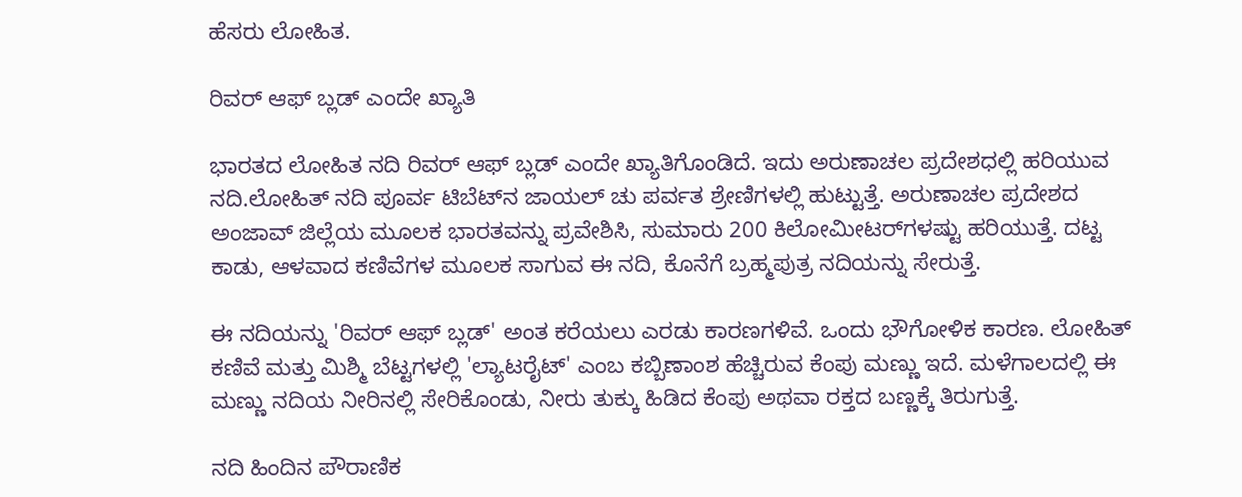ಹೆಸರು ಲೋಹಿತ.

ರಿವರ್ ಆಫ್ ಬ್ಲಡ್ ಎಂದೇ ಖ್ಯಾತಿ

ಭಾರತದ ಲೋಹಿತ ನದಿ ರಿವರ್ ಆಫ್ ಬ್ಲಡ್ ಎಂದೇ ಖ್ಯಾತಿಗೊಂಡಿದೆ. ಇದು ಅರುಣಾಚಲ ಪ್ರದೇಶಧಲ್ಲಿ ಹರಿಯುವ ನದಿ.ಲೋಹಿತ್ ನದಿ ಪೂರ್ವ ಟಿಬೆಟ್‌ನ ಜಾಯಲ್ ಚು ಪರ್ವತ ಶ್ರೇಣಿಗಳಲ್ಲಿ ಹುಟ್ಟುತ್ತೆ. ಅರುಣಾಚಲ ಪ್ರದೇಶದ ಅಂಜಾವ್ ಜಿಲ್ಲೆಯ ಮೂಲಕ ಭಾರತವನ್ನು ಪ್ರವೇಶಿಸಿ, ಸುಮಾರು 200 ಕಿಲೋಮೀಟರ್‌ಗಳಷ್ಟು ಹರಿಯುತ್ತೆ. ದಟ್ಟ ಕಾಡು, ಆಳವಾದ ಕಣಿವೆಗಳ ಮೂಲಕ ಸಾಗುವ ಈ ನದಿ, ಕೊನೆಗೆ ಬ್ರಹ್ಮಪುತ್ರ ನದಿಯನ್ನು ಸೇರುತ್ತೆ.

ಈ ನದಿಯನ್ನು 'ರಿವರ್ ಆಫ್ ಬ್ಲಡ್' ಅಂತ ಕರೆಯಲು ಎರಡು ಕಾರಣಗಳಿವೆ. ಒಂದು ಭೌಗೋಳಿಕ ಕಾರಣ. ಲೋಹಿತ್ ಕಣಿವೆ ಮತ್ತು ಮಿಶ್ಮಿ ಬೆಟ್ಟಗಳಲ್ಲಿ 'ಲ್ಯಾಟರೈಟ್' ಎಂಬ ಕಬ್ಬಿಣಾಂಶ ಹೆಚ್ಚಿರುವ ಕೆಂಪು ಮಣ್ಣು ಇದೆ. ಮಳೆಗಾಲದಲ್ಲಿ ಈ ಮಣ್ಣು ನದಿಯ ನೀರಿನಲ್ಲಿ ಸೇರಿಕೊಂಡು, ನೀರು ತುಕ್ಕು ಹಿಡಿದ ಕೆಂಪು ಅಥವಾ ರಕ್ತದ ಬಣ್ಣಕ್ಕೆ ತಿರುಗುತ್ತೆ.

ನದಿ ಹಿಂದಿನ ಪೌರಾಣಿಕ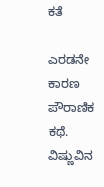ಕತೆ

ಎರಡನೇ ಕಾರಣ ಪೌರಾಣಿಕ ಕಥೆ. ವಿಷ್ಣುವಿನ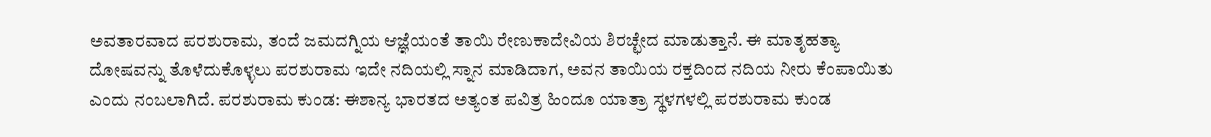ಅವತಾರವಾದ ಪರಶುರಾಮ, ತಂದೆ ಜಮದಗ್ನಿಯ ಆಜ್ಞೆಯಂತೆ ತಾಯಿ ರೇಣುಕಾದೇವಿಯ ಶಿರಚ್ಛೇದ ಮಾಡುತ್ತಾನೆ. ಈ ಮಾತೃಹತ್ಯಾ ದೋಷವನ್ನು ತೊಳೆದುಕೊಳ್ಳಲು ಪರಶುರಾಮ ಇದೇ ನದಿಯಲ್ಲಿ ಸ್ನಾನ ಮಾಡಿದಾಗ, ಅವನ ತಾಯಿಯ ರಕ್ತದಿಂದ ನದಿಯ ನೀರು ಕೆಂಪಾಯಿತು ಎಂದು ನಂಬಲಾಗಿದೆ. ಪರಶುರಾಮ ಕುಂಡ: ಈಶಾನ್ಯ ಭಾರತದ ಅತ್ಯಂತ ಪವಿತ್ರ ಹಿಂದೂ ಯಾತ್ರಾ ಸ್ಥಳಗಳಲ್ಲಿ ಪರಶುರಾಮ ಕುಂಡ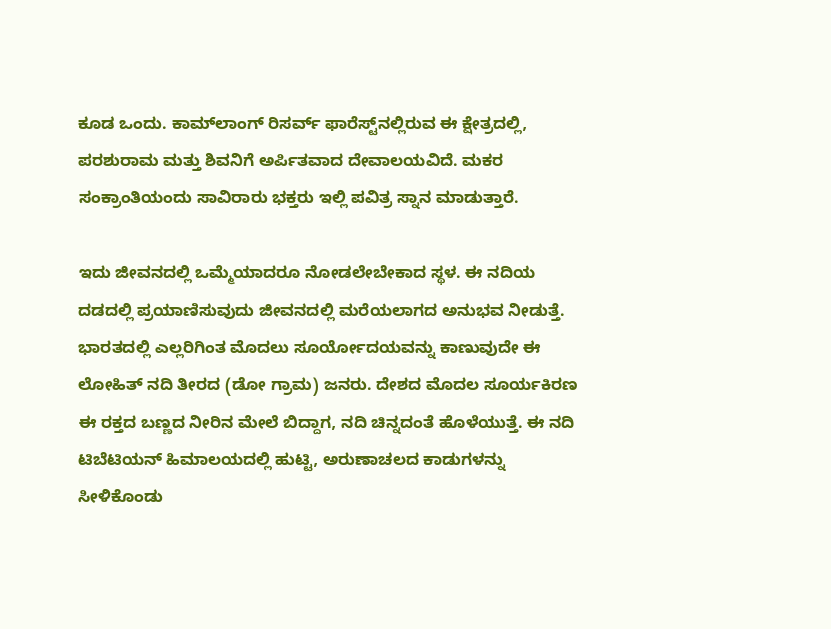ಕೂಡ ಒಂದು. ಕಾಮ್‌ಲಾಂಗ್ ರಿಸರ್ವ್ ಫಾರೆಸ್ಟ್‌ನಲ್ಲಿರುವ ಈ ಕ್ಷೇತ್ರದಲ್ಲಿ, ಪರಶುರಾಮ ಮತ್ತು ಶಿವನಿಗೆ ಅರ್ಪಿತವಾದ ದೇವಾಲಯವಿದೆ. ಮಕರ ಸಂಕ್ರಾಂತಿಯಂದು ಸಾವಿರಾರು ಭಕ್ತರು ಇಲ್ಲಿ ಪವಿತ್ರ ಸ್ನಾನ ಮಾಡುತ್ತಾರೆ.

ಇದು ಜೀವನದಲ್ಲಿ ಒಮ್ಮೆಯಾದರೂ ನೋಡಲೇಬೇಕಾದ ಸ್ಥಳ. ಈ ನದಿಯ ದಡದಲ್ಲಿ ಪ್ರಯಾಣಿಸುವುದು ಜೀವನದಲ್ಲಿ ಮರೆಯಲಾಗದ ಅನುಭವ ನೀಡುತ್ತೆ. ಭಾರತದಲ್ಲಿ ಎಲ್ಲರಿಗಿಂತ ಮೊದಲು ಸೂರ್ಯೋದಯವನ್ನು ಕಾಣುವುದೇ ಈ ಲೋಹಿತ್ ನದಿ ತೀರದ (ಡೋ ಗ್ರಾಮ) ಜನರು. ದೇಶದ ಮೊದಲ ಸೂರ್ಯಕಿರಣ ಈ ರಕ್ತದ ಬಣ್ಣದ ನೀರಿನ ಮೇಲೆ ಬಿದ್ದಾಗ, ನದಿ ಚಿನ್ನದಂತೆ ಹೊಳೆಯುತ್ತೆ. ಈ ನದಿ ಟಿಬೆಟಿಯನ್ ಹಿಮಾಲಯದಲ್ಲಿ ಹುಟ್ಟಿ, ಅರುಣಾಚಲದ ಕಾಡುಗಳನ್ನು ಸೀಳಿಕೊಂಡು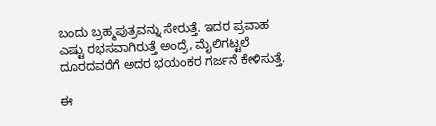ಬಂದು ಬ್ರಹ್ಮಪುತ್ರವನ್ನು ಸೇರುತ್ತೆ. ಇದರ ಪ್ರವಾಹ ಎಷ್ಟು ರಭಸವಾಗಿರುತ್ತೆ ಅಂದ್ರೆ, ಮೈಲಿಗಟ್ಟಲೆ ದೂರದವರೆಗೆ ಅದರ ಭಯಂಕರ ಗರ್ಜನೆ ಕೇಳಿಸುತ್ತೆ.

ಈ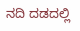ನದಿ ದಡದಲ್ಲಿ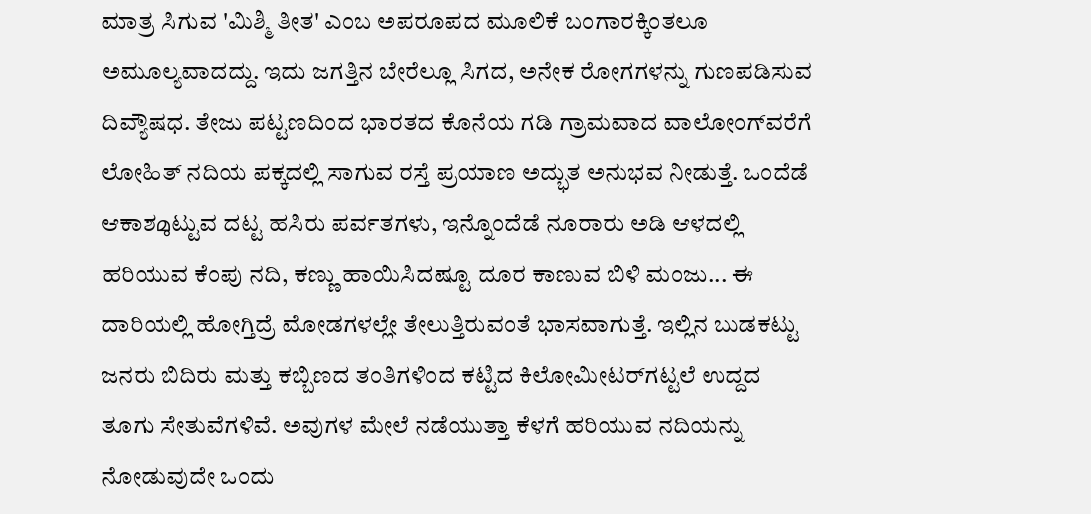ಮಾತ್ರ ಸಿಗುವ 'ಮಿಶ್ಮಿ ತೀತ' ಎಂಬ ಅಪರೂಪದ ಮೂಲಿಕೆ ಬಂಗಾರಕ್ಕಿಂತಲೂ ಅಮೂಲ್ಯವಾದದ್ದು. ಇದು ಜಗತ್ತಿನ ಬೇರೆಲ್ಲೂ ಸಿಗದ, ಅನೇಕ ರೋಗಗಳನ್ನು ಗುಣಪಡಿಸುವ ದಿವ್ಯೌಷಧ. ತೇಜು ಪಟ್ಟಣದಿಂದ ಭಾರತದ ಕೊನೆಯ ಗಡಿ ಗ್ರಾಮವಾದ ವಾಲೋಂಗ್‌ವರೆಗೆ ಲೋಹಿತ್ ನದಿಯ ಪಕ್ಕದಲ್ಲಿ ಸಾಗುವ ರಸ್ತೆ ಪ್ರಯಾಣ ಅದ್ಭುತ ಅನುಭವ ನೀಡುತ್ತೆ. ಒಂದೆಡೆ ಆಕಾಶമുಟ್ಟುವ ದಟ್ಟ ಹಸಿರು ಪರ್ವತಗಳು, ಇನ್ನೊಂದೆಡೆ ನೂರಾರು ಅಡಿ ಆಳದಲ್ಲಿ ಹರಿಯುವ ಕೆಂಪು ನದಿ, ಕಣ್ಣು ಹಾಯಿಸಿದಷ್ಟೂ ದೂರ ಕಾಣುವ ಬಿಳಿ ಮಂಜು... ಈ ದಾರಿಯಲ್ಲಿ ಹೋಗ್ತಿದ್ರೆ ಮೋಡಗಳಲ್ಲೇ ತೇಲುತ್ತಿರುವಂತೆ ಭಾಸವಾಗುತ್ತೆ. ಇಲ್ಲಿನ ಬುಡಕಟ್ಟು ಜನರು ಬಿದಿರು ಮತ್ತು ಕಬ್ಬಿಣದ ತಂತಿಗಳಿಂದ ಕಟ್ಟಿದ ಕಿಲೋಮೀಟರ್‌ಗಟ್ಟಲೆ ಉದ್ದದ ತೂಗು ಸೇತುವೆಗಳಿವೆ. ಅವುಗಳ ಮೇಲೆ ನಡೆಯುತ್ತಾ ಕೆಳಗೆ ಹರಿಯುವ ನದಿಯನ್ನು ನೋಡುವುದೇ ಒಂದು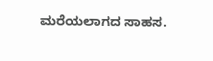ಮರೆಯಲಾಗದ ಸಾಹಸ.